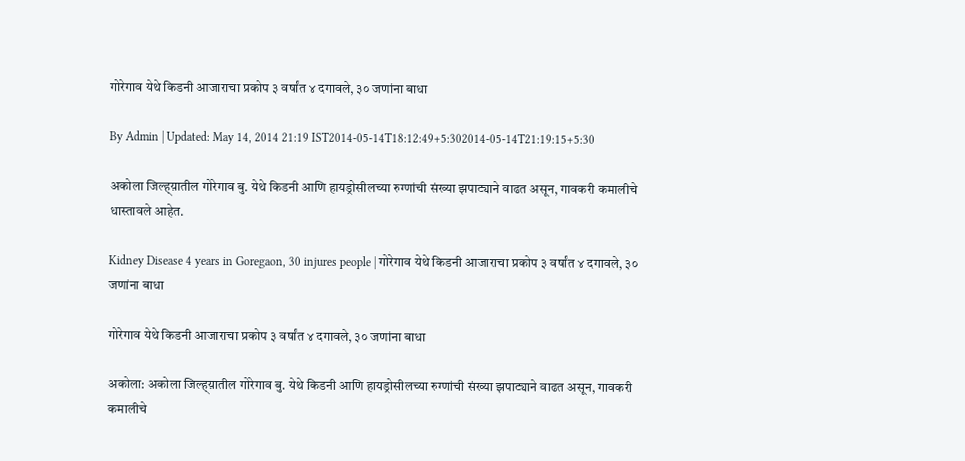गोरेगाव येथे किडनी आजाराचा प्रकोप ३ वर्षांत ४ दगावले, ३० जणांना बाधा

By Admin | Updated: May 14, 2014 21:19 IST2014-05-14T18:12:49+5:302014-05-14T21:19:15+5:30

अकोला जिल्ह्य़ातील गोरेगाव बु. येथे किडनी आणि हायड्रोसीलच्या रुग्णांची संख्या झपाट्याने वाढत असून, गावकरी कमालीचे धास्तावले आहेत.

Kidney Disease 4 years in Goregaon, 30 injures people | गोरेगाव येथे किडनी आजाराचा प्रकोप ३ वर्षांत ४ दगावले, ३० जणांना बाधा

गोरेगाव येथे किडनी आजाराचा प्रकोप ३ वर्षांत ४ दगावले, ३० जणांना बाधा

अकोला: अकोला जिल्ह्य़ातील गोरेगाव बु. येथे किडनी आणि हायड्रोसीलच्या रुग्णांची संख्या झपाट्याने वाढत असून, गावकरी कमालीचे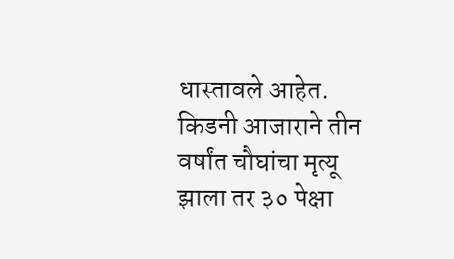धास्तावले आहेत. किडनी आजाराने तीन वर्षांत चौघांचा मृत्यू झाला तर ३० पेक्षा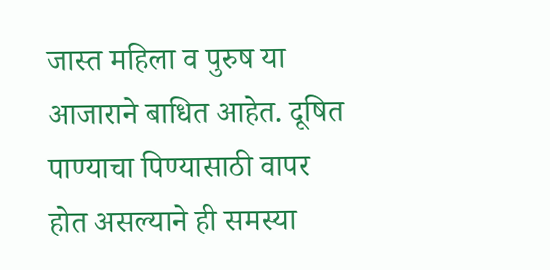जास्त महिला व पुरुष या आजाराने बाधित आहेत. दूषित पाण्याचा पिण्यासाठी वापर होत असल्याने ही समस्या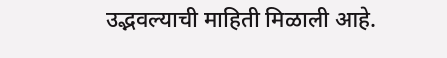उद्भवल्याची माहिती मिळाली आहे.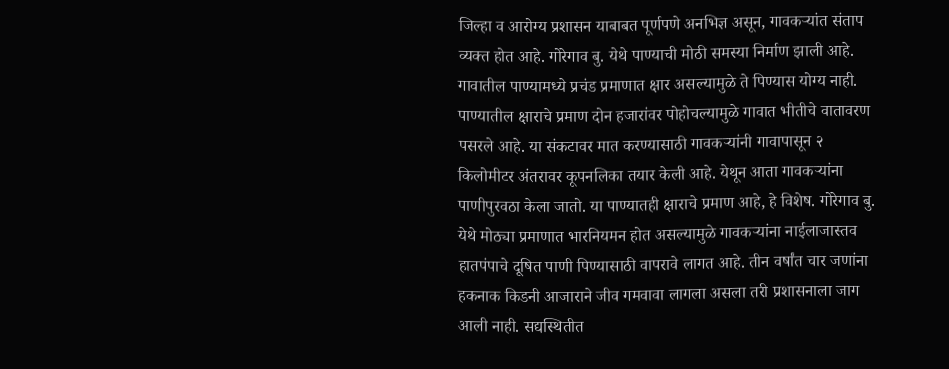जिल्हा व आरोग्य प्रशासन याबाबत पूर्णपणे अनभिज्ञ असून, गावकर्‍यांत संताप व्यक्त होत आहे. गोरेगाव बु. येथे पाण्याची मोठी समस्या निर्माण झाली आहे. गावातील पाण्यामध्ये प्रचंड प्रमाणात क्षार असल्यामुळे ते पिण्यास योग्य नाही. पाण्यातील क्षाराचे प्रमाण दोन हजारांवर पोहोचल्यामुळे गावात भीतीचे वातावरण पसरले आहे. या संकटावर मात करण्यासाठी गावकर्‍यांनी गावापासून २ किलोमीटर अंतरावर कूपनलिका तयार केली आहे. येथून आता गावकर्‍यांना पाणीपुरवठा केला जातो. या पाण्यातही क्षाराचे प्रमाण आहे, हे विशेष. गोरेगाव बु. येथे मोठ्या प्रमाणात भारनियमन होत असल्यामुळे गावकर्‍यांना नाईलाजास्तव हातपंपाचे दूषित पाणी पिण्यासाठी वापरावे लागत आहे. तीन वर्षांत चार जणांना हकनाक किडनी आजाराने जीव गमवावा लागला असला तरी प्रशासनाला जाग आली नाही. सद्यस्थितीत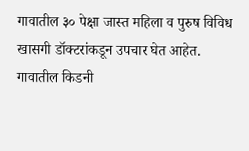गावातील ३० पेक्षा जास्त महिला व पुरुष विविध खासगी डॉक्टरांकडून उपचार घेत आहेत. गावातील किडनी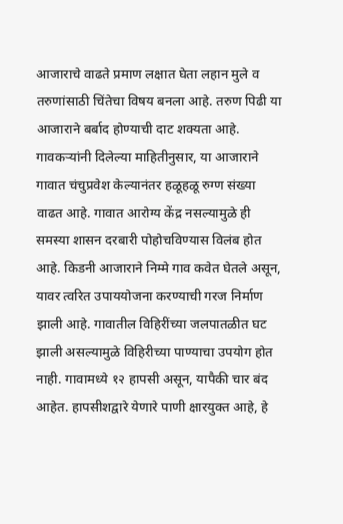आजाराचे वाढते प्रमाण लक्षात घेता लहान मुले व तरुणांसाठी चिंतेचा विषय बनला आहे. तरुण पिढी या आजाराने बर्बाद होण्याची दाट शक्यता आहे. गावकर्‍यांनी दिलेल्या माहितीनुसार, या आजाराने गावात चंचुप्रवेश केल्यानंतर हळूहळू रुग्ण संख्या वाढत आहे. गावात आरोग्य केंद्र नसल्यामुळे ही समस्या शासन दरबारी पोहोचविण्यास विलंब होत आहे. किडनी आजाराने निम्मे गाव कवेत घेतले असून, यावर त्वरित उपाययोजना करण्याची गरज निर्माण झाली आहे. गावातील विहिरींच्या जलपातळीत घट झाली असल्यामुळे विहिरीच्या पाण्याचा उपयोग होत नाही. गावामध्ये १२ हापसी असून, यापैकी चार बंद आहेत. हापसीशद्वारे येणारे पाणी क्षारयुक्त आहे, हे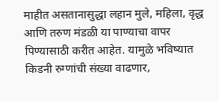माहीत असतानासुद्धा लहान मुले, महिला, वृद्ध आणि तरुण मंडळी या पाण्याचा वापर पिण्यासाठी करीत आहेत. यामुळे भविष्यात किडनी रुग्णांची संख्या वाढणार,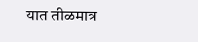यात तीळमात्र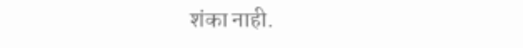शंका नाही.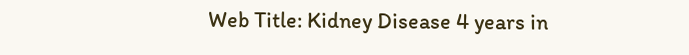Web Title: Kidney Disease 4 years in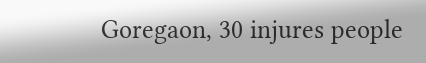Goregaon, 30 injures people